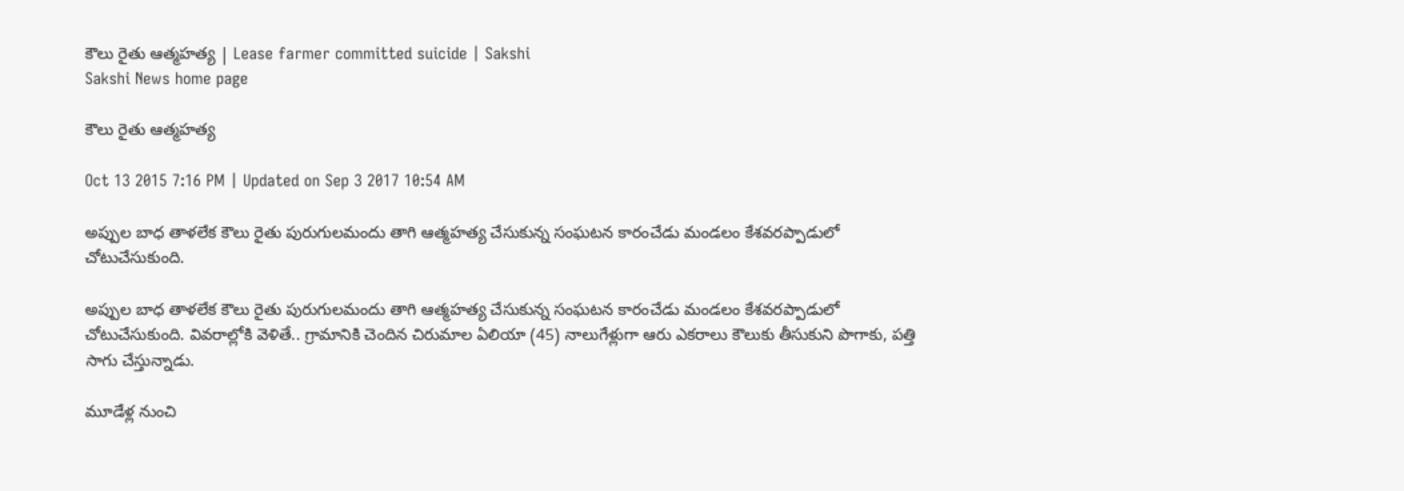కౌలు రైతు ఆత్మహత్య | Lease farmer committed suicide | Sakshi
Sakshi News home page

కౌలు రైతు ఆత్మహత్య

Oct 13 2015 7:16 PM | Updated on Sep 3 2017 10:54 AM

అప్పుల బాధ తాళలేక కౌలు రైతు పురుగులమందు తాగి ఆత్మహత్య చేసుకున్న సంఘటన కారంచేడు మండలం కేశవరప్పాడులో చోటుచేసుకుంది.

అప్పుల బాధ తాళలేక కౌలు రైతు పురుగులమందు తాగి ఆత్మహత్య చేసుకున్న సంఘటన కారంచేడు మండలం కేశవరప్పాడులో చోటుచేసుకుంది. వివరాల్లోకి వెళితే.. గ్రామానికి చెందిన చిరుమాల ఏలియా (45) నాలుగేళ్లుగా ఆరు ఎకరాలు కౌలుకు తీసుకుని పొగాకు, పత్తి సాగు చేస్తున్నాడు.

మూడేళ్ల నుంచి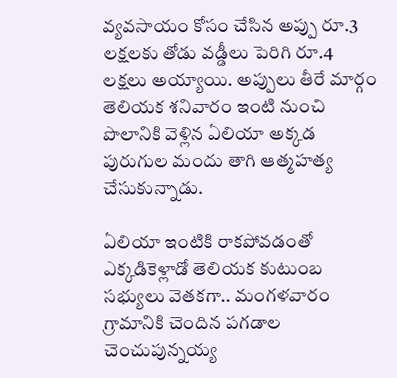వ్యవసాయం కోసం చేసిన అప్పు రూ.3 లక్షలకు తోడు వడ్డీలు పెరిగి రూ.4 లక్షలు అయ్యాయి. అప్పులు తీరే మార్గం తెలియక శనివారం ఇంటి నుంచి పొలానికి వెళ్లిన ఏలియా అక్కడ పురుగుల మందు తాగి ఆత్మహత్య చేసుకున్నాడు.

ఏలియా ఇంటికి రాకపోవడంతో ఎక్కడికెళ్లాడో తెలియక కుటుంబ సభ్యులు వెతకగా.. మంగళవారం గ్రామానికి చెందిన పగడాల చెంచుపున్నయ్య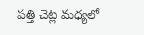పత్తి చెట్ల మధ్యలో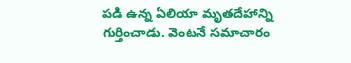పడి ఉన్న ఏలియా మృతదేహాన్ని గుర్తించాడు. వెంటనే సమాచారం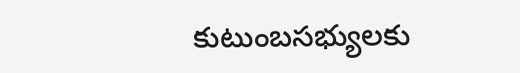కుటుంబసభ్యులకు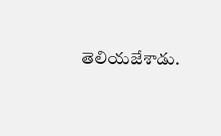తెలియజేశాడు.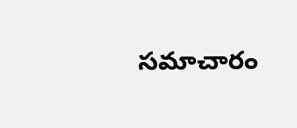సమాచారం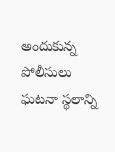అందుకున్న పోలీసులు ఘటనా స్థలాన్ని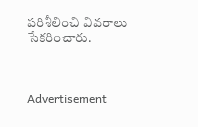పరిశీలించి వివరాలు సేకరించారు.



Advertisement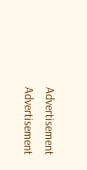Advertisement
Advertisement